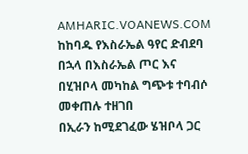AMHARIC.VOANEWS.COM
ከከባዱ የእስራኤል ዓየር ድብደባ በኋላ በእስራኤል ጦር እና በሂዝቦላ መካከል ግጭቱ ተባብሶ መቀጠሉ ተዘገበ
በኢራን ከሚደገፈው ሄዝቦላ ጋር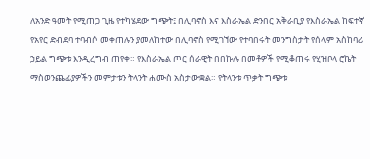ለአንድ ዓመት የሚጠጋ ጊዜ የተካሄደው ግጭት፤ በሊባኖስ እና እስራኤል ድንበር አቅራቢያ የእስራኤል ከፍተኛ የአየር ድብደባ ተባብሶ መቀጠሉን ያመለከተው በሊባኖስ የሚገኘው የተባበሩት መንግስታት የሰላም አስከባሪ ኃይል ግጭቱ እንዲረግብ ጠየቀ። የእስራኤል ጦር ሰራዊት በበኩሉ በመቶዎች የሚቆጠሩ የሂዝቦላ ሮኬት ማስወንጨፊያዎችን መምታቱን ትላንት ሐሙስ አስታውቋል። የትላንቱ ጥቃት ግጭቱ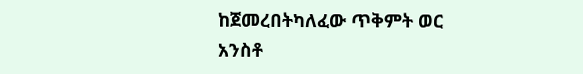ከጀመረበትካለፈው ጥቅምት ወር አንስቶ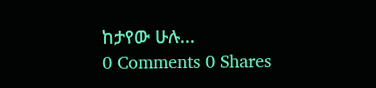ከታየው ሁሉ...
0 Comments 0 Shares